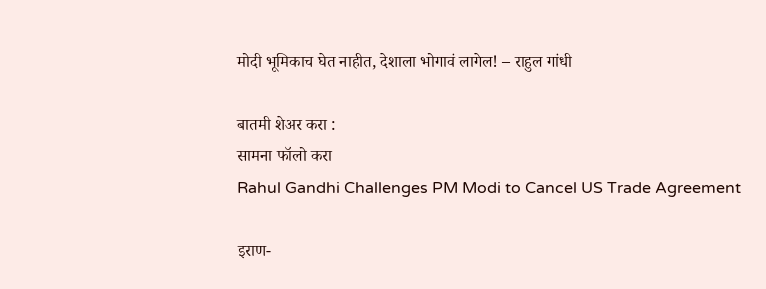मोदी भूमिकाच घेत नाहीत, देशाला भोगावं लागेल! – राहुल गांधी

बातमी शेअर करा :
सामना फॉलो करा
Rahul Gandhi Challenges PM Modi to Cancel US Trade Agreement

इराण-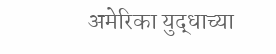अमेरिका युद्धाच्या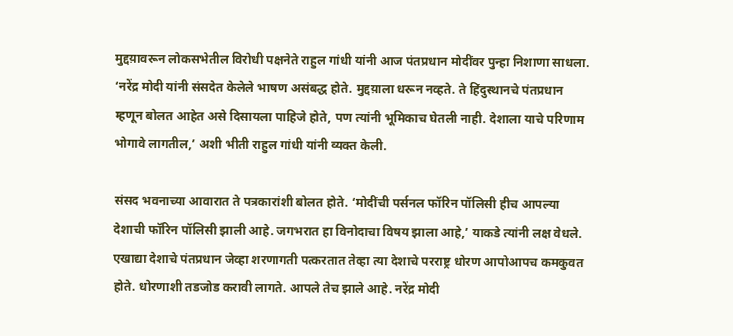मुद्दय़ावरून लोकसभेतील विरोधी पक्षनेते राहुल गांधी यांनी आज पंतप्रधान मोदींवर पुन्हा निशाणा साधला. ‘नरेंद्र मोदी यांनी संसदेत केलेले भाषण असंबद्ध होते. मुद्दय़ाला धरून नव्हते. ते हिंदुस्थानचे पंतप्रधान म्हणून बोलत आहेत असे दिसायला पाहिजे होते, पण त्यांनी भूमिकाच घेतली नाही. देशाला याचे परिणाम भोगावे लागतील,’ अशी भीती राहुल गांधी यांनी व्यक्त केली.

संसद भवनाच्या आवारात ते पत्रकारांशी बोलत होते. ‘मोदींची पर्सनल फॉरिन पॉलिसी हीच आपल्या देशाची फॉरिन पॉलिसी झाली आहे. जगभरात हा विनोदाचा विषय झाला आहे,’ याकडे त्यांनी लक्ष वेधले. एखाद्या देशाचे पंतप्रधान जेव्हा शरणागती पत्करतात तेव्हा त्या देशाचे परराष्ट्र धोरण आपोआपच कमकुवत होते. धोरणाशी तडजोड करावी लागते. आपले तेच झाले आहे. नरेंद्र मोदी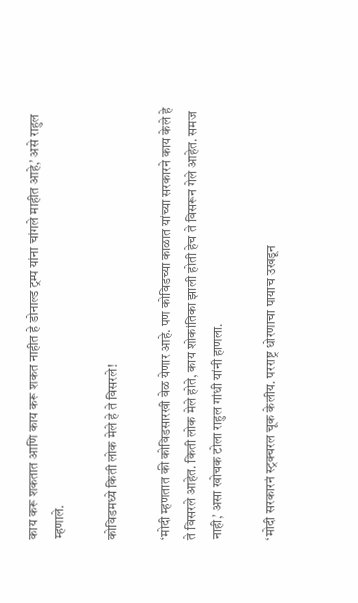काय करू शकतात आणि काय करू शकत नाहीत हे डोनाल्ड ट्रम्प यांना चांगले माहीत आहे,’ असे राहुल म्हणाले.

कोविडमध्ये किती लोक मेले हे ते विसरले!

‘मोदी म्हणतात की कोविडसारखी वेळ येणार आहे. पण कोविडच्या काळात यांच्या सरकारने काय केले हे ते विसरले आहेत. किती लोक मेले होते, काय शोकांतिका झाली होती हेच ते विसरून गेले आहेत. समज नाही,’ असा खोचक टोला राहुल गांधी यांनी हाणला.

‘मोदी सरकारनं स्ट्रक्चरल चूक केलीय. परराष्ट्र धोरणाचा पायाच उखडून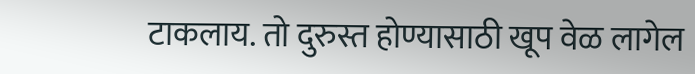टाकलाय. तो दुरुस्त होण्यासाठी खूप वेळ लागेल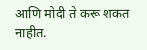आणि मोदी ते करू शकत नाहीत.